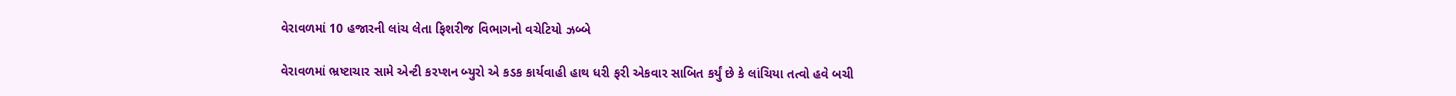વેરાવળમાં 10 હજારની લાંચ લેતા ફિશરીજ વિભાગનો વચેટિયો ઝબ્બે

વેરાવળમાં ભ્રષ્ટાચાર સામે એન્ટી કરપ્શન બ્યુરો એ કડક કાર્યવાહી હાથ ધરી ફરી એકવાર સાબિત કર્યું છે કે લાંચિયા તત્વો હવે બચી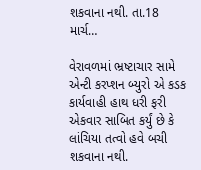શકવાના નથી. તા.18 માર્ચ…

વેરાવળમાં ભ્રષ્ટાચાર સામે એન્ટી કરપ્શન બ્યુરો એ કડક કાર્યવાહી હાથ ધરી ફરી એકવાર સાબિત કર્યું છે કે લાંચિયા તત્વો હવે બચી શકવાના નથી.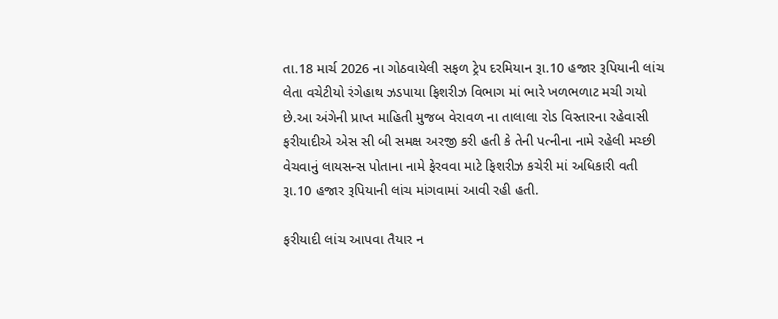તા.18 માર્ચ 2026 ના ગોઠવાયેલી સફળ ટ્રેપ દરમિયાન રૂા.10 હજાર રૂપિયાની લાંચ લેતા વચેટીયો રંગેહાથ ઝડપાયા ફિશરીઝ વિભાગ માં ભારે ખળભળાટ મચી ગયો છે.આ અંગેની પ્રાપ્ત માહિતી મુજબ વેરાવળ ના તાલાલા રોડ વિસ્તારના રહેવાસી ફરીયાદીએ એસ સી બી સમક્ષ અરજી કરી હતી કે તેની પત્નીના નામે રહેલી મચ્છી વેચવાનું લાયસન્સ પોતાના નામે ફેરવવા માટે ફિશરીઝ કચેરી માં અધિકારી વતી રૂા.10 હજાર રૂપિયાની લાંચ માંગવામાં આવી રહી હતી.

ફરીયાદી લાંચ આપવા તૈયાર ન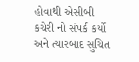હોવાથી એસીબી કચેરી નો સંપર્ક કર્યો અને ત્યારબાદ સુચિત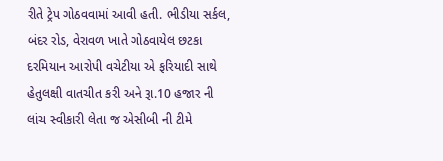રીતે ટ્રેપ ગોઠવવામાં આવી હતી. ભીડીયા સર્કલ, બંદર રોડ, વેરાવળ ખાતે ગોઠવાયેલ છટકા દરમિયાન આરોપી વચેટીયા એ ફરિયાદી સાથે હેતુલક્ષી વાતચીત કરી અને રૂા.10 હજાર ની લાંચ સ્વીકારી લેતા જ એસીબી ની ટીમે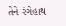તેને રંગેહાથ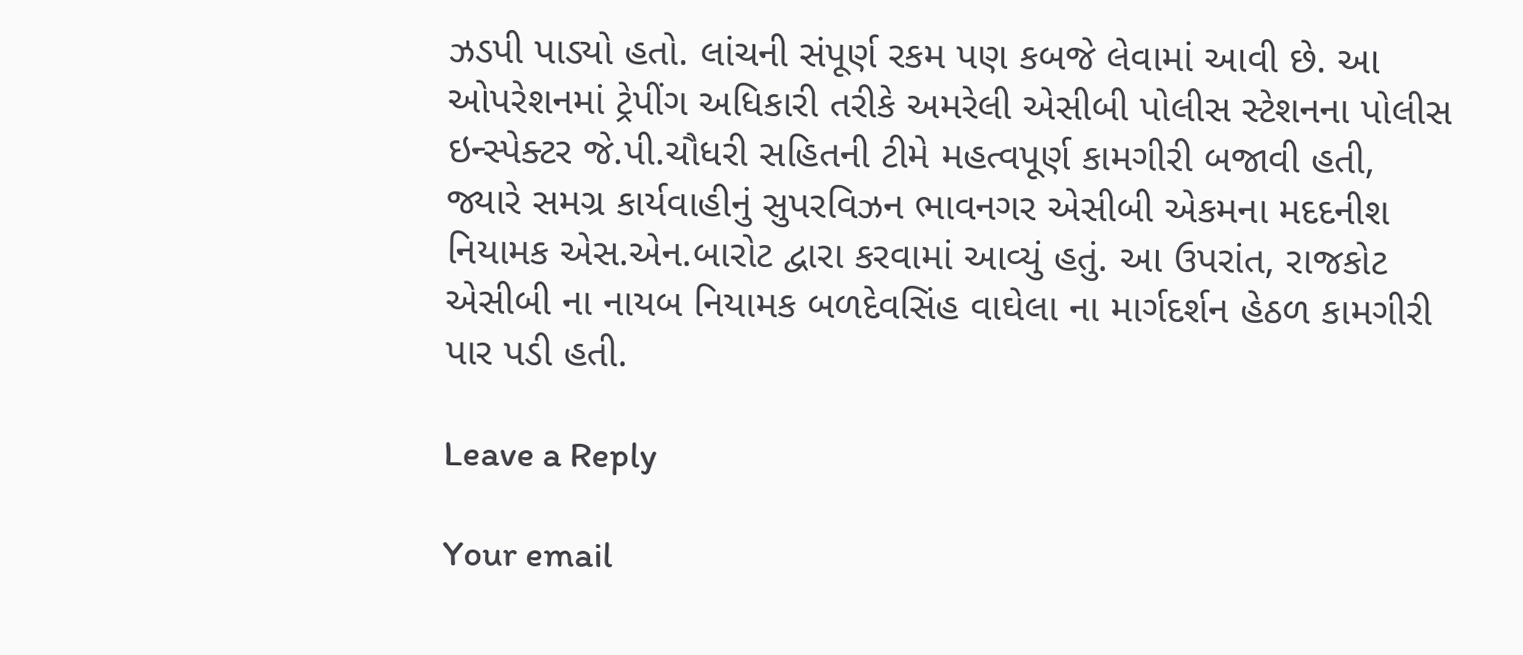ઝડપી પાડ્યો હતો. લાંચની સંપૂર્ણ રકમ પણ કબજે લેવામાં આવી છે. આ ઓપરેશનમાં ટ્રેપીંગ અધિકારી તરીકે અમરેલી એસીબી પોલીસ સ્ટેશનના પોલીસ ઇન્સ્પેક્ટર જે.પી.ચૌધરી સહિતની ટીમે મહત્વપૂર્ણ કામગીરી બજાવી હતી, જ્યારે સમગ્ર કાર્યવાહીનું સુપરવિઝન ભાવનગર એસીબી એકમના મદદનીશ નિયામક એસ.એન.બારોટ દ્વારા કરવામાં આવ્યું હતું. આ ઉપરાંત, રાજકોટ એસીબી ના નાયબ નિયામક બળદેવસિંહ વાઘેલા ના માર્ગદર્શન હેઠળ કામગીરી પાર પડી હતી.

Leave a Reply

Your email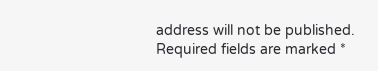address will not be published. Required fields are marked *